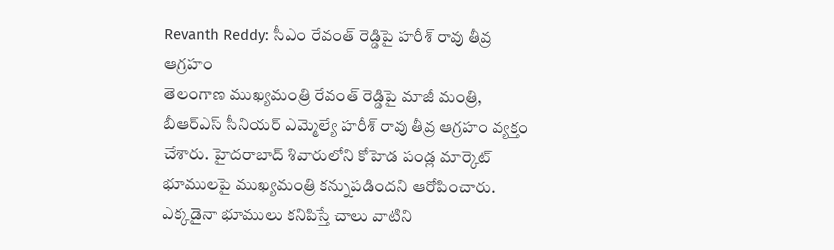Revanth Reddy: సీఎం రేవంత్ రెడ్డిపై హరీశ్ రావు తీవ్ర ఆగ్రహం
తెలంగాణ ముఖ్యమంత్రి రేవంత్ రెడ్డిపై మాజీ మంత్రి, బీఆర్ఎస్ సీనియర్ ఎమ్మెల్యే హరీశ్ రావు తీవ్ర ఆగ్రహం వ్యక్తం చేశారు. హైదరాబాద్ శివారులోని కోహెడ పండ్ల మార్కెట్ భూములపై ముఖ్యమంత్రి కన్నుపడిందని ఆరోపించారు. ఎక్కడైనా భూములు కనిపిస్తే చాలు వాటిని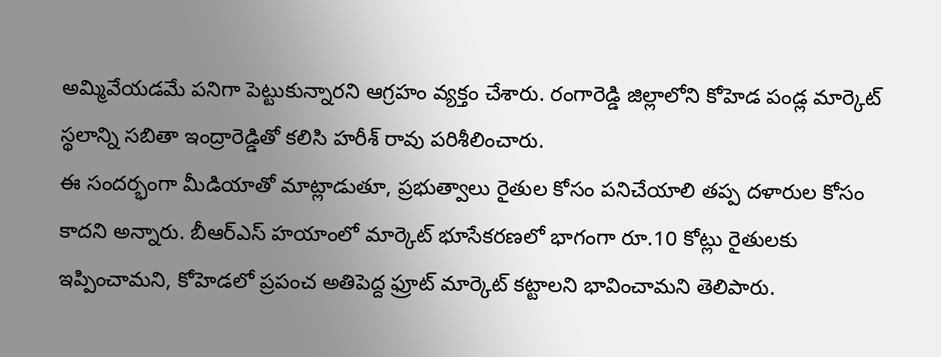అమ్మివేయడమే పనిగా పెట్టుకున్నారని ఆగ్రహం వ్యక్తం చేశారు. రంగారెడ్డి జిల్లాలోని కోహెడ పండ్ల మార్కెట్ స్థలాన్ని సబితా ఇంద్రారెడ్డితో కలిసి హరీశ్ రావు పరిశీలించారు.
ఈ సందర్భంగా మీడియాతో మాట్లాడుతూ, ప్రభుత్వాలు రైతుల కోసం పనిచేయాలి తప్ప దళారుల కోసం కాదని అన్నారు. బీఆర్ఎస్ హయాంలో మార్కెట్ భూసేకరణలో భాగంగా రూ.10 కోట్లు రైతులకు ఇప్పించామని, కోహెడలో ప్రపంచ అతిపెద్ద ఫ్రూట్ మార్కెట్ కట్టాలని భావించామని తెలిపారు.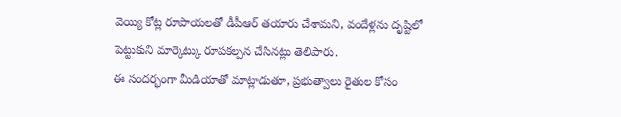వెయ్యి కోట్ల రూపాయలతో డీపీఆర్ తయారు చేశామని, వందేళ్లను దృష్టిలో పెట్టుకుని మార్కెట్కు రూపకల్పన చేసినట్లు తెలిపారు.
ఈ సందర్భంగా మీడియాతో మాట్లాడుతూ, ప్రభుత్వాలు రైతుల కోసం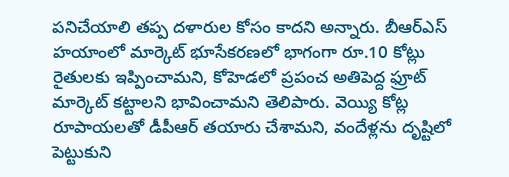పనిచేయాలి తప్ప దళారుల కోసం కాదని అన్నారు. బీఆర్ఎస్ హయాంలో మార్కెట్ భూసేకరణలో భాగంగా రూ.10 కోట్లు రైతులకు ఇప్పించామని, కోహెడలో ప్రపంచ అతిపెద్ద ఫ్రూట్ మార్కెట్ కట్టాలని భావించామని తెలిపారు. వెయ్యి కోట్ల రూపాయలతో డీపీఆర్ తయారు చేశామని, వందేళ్లను దృష్టిలో పెట్టుకుని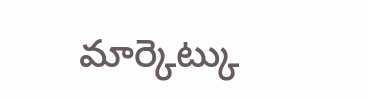మార్కెట్కు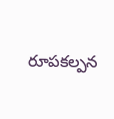రూపకల్పన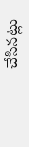చేసినట్లు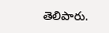తెలిపారు.